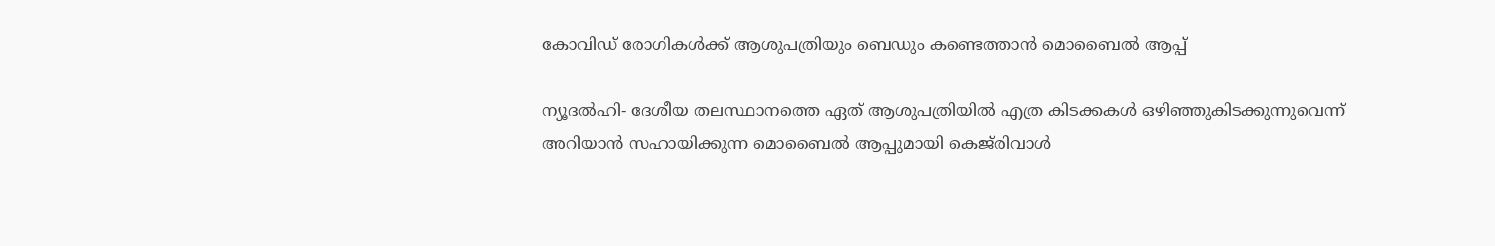കോവിഡ് രോഗികള്‍ക്ക് ആശുപത്രിയും ബെഡും കണ്ടെത്താന്‍ മൊബൈല്‍ ആപ്പ്

ന്യൂദല്‍ഹി- ദേശീയ തലസ്ഥാനത്തെ ഏത് ആശുപത്രിയില്‍ എത്ര കിടക്കകള്‍ ഒഴിഞ്ഞുകിടക്കുന്നുവെന്ന് അറിയാന്‍ സഹായിക്കുന്ന മൊബൈല്‍ ആപ്പുമായി കെജ്‌രിവാള്‍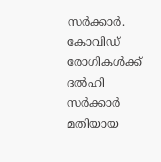സര്‍ക്കാര്‍. കോവിഡ് രോഗികള്‍ക്ക് ദല്‍ഹി സര്‍ക്കാര്‍ മതിയായ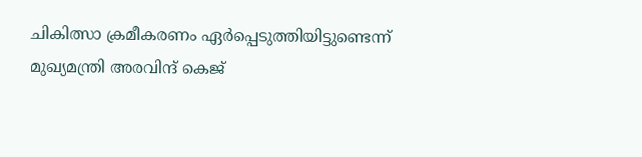ചികിത്സാ ക്രമീകരണം ഏര്‍പ്പെടുത്തിയിട്ടുണ്ടെന്ന് മുഖ്യമന്ത്രി അരവിന്ദ് കെജ്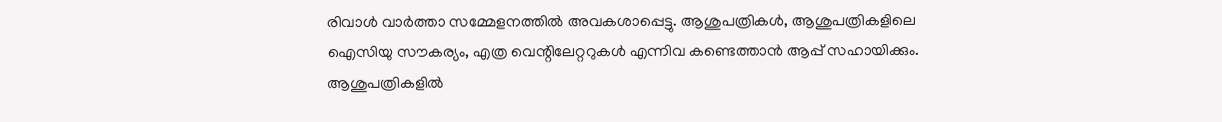രിവാള്‍ വാര്‍ത്താ സമ്മേളനത്തില്‍ അവകശാപ്പെട്ടു. ആശുപത്രികള്‍, ആശുപത്രികളിലെ ഐസിയു സൗകര്യം, എത്ര വെന്റിലേറ്ററുകള്‍ എന്നിവ കണ്ടെത്താന്‍ ആപ്പ് സഹായിക്കും.
ആശുപത്രികളില്‍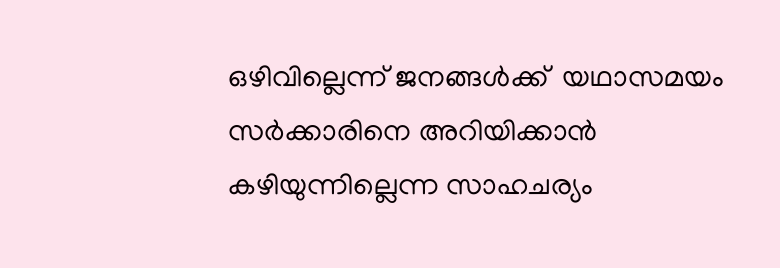ഒഴിവില്ലെന്ന് ജനങ്ങള്‍ക്ക്  യഥാസമയം സര്‍ക്കാരിനെ അറിയിക്കാന്‍ കഴിയുന്നില്ലെന്ന സാഹചര്യം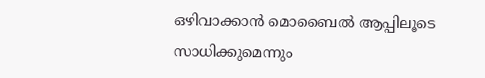ഒഴിവാക്കാന്‍ മൊബൈല്‍ ആപ്പിലൂടെ സാധിക്കുമെന്നും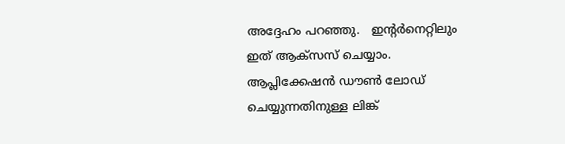അദ്ദേഹം പറഞ്ഞു.   ഇന്റര്‍നെറ്റിലും ഇത് ആക്‌സസ് ചെയ്യാം. ആപ്ലിക്കേഷന്‍ ഡൗണ്‍ ലോഡ് ചെയ്യുന്നതിനുള്ള ലിങ്ക്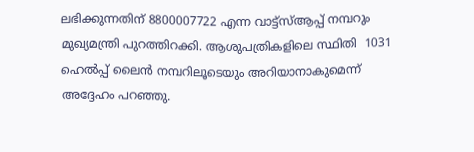ലഭിക്കുന്നതിന് 8800007722 എന്ന വാട്ട്‌സ്ആപ്പ് നമ്പറും മുഖ്യമന്ത്രി പുറത്തിറക്കി. ആശുപത്രികളിലെ സ്ഥിതി  1031 ഹെല്‍പ്പ് ലൈന്‍ നമ്പറിലൂടെയും അറിയാനാകുമെന്ന് അദ്ദേഹം പറഞ്ഞു.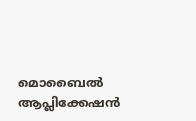മൊബൈല്‍ ആപ്ലിക്കേഷന്‍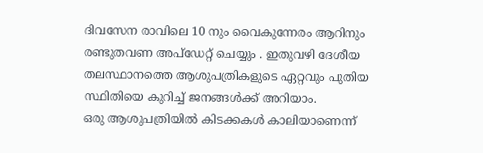ദിവസേന രാവിലെ 10 നും വൈകുന്നേരം ആറിനും രണ്ടുതവണ അപ്‌ഡേറ്റ് ചെയ്യും . ഇതുവഴി ദേശീയ തലസ്ഥാനത്തെ ആശുപത്രികളുടെ ഏറ്റവും പുതിയ സ്ഥിതിയെ കുറിച്ച് ജനങ്ങള്‍ക്ക് അറിയാം.
ഒരു ആശുപത്രിയില്‍ കിടക്കകള്‍ കാലിയാണെന്ന്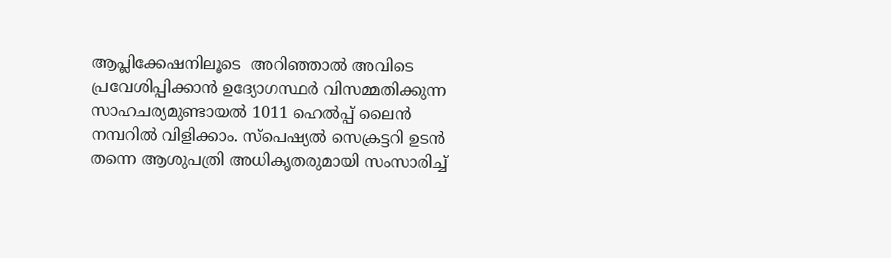ആപ്ലിക്കേഷനിലൂടെ  അറിഞ്ഞാല്‍ അവിടെ പ്രവേശിപ്പിക്കാന്‍ ഉദ്യോഗസ്ഥര്‍ വിസമ്മതിക്കുന്ന സാഹചര്യമുണ്ടായല്‍ 1011 ഹെല്‍പ്പ് ലൈന്‍ നമ്പറില്‍ വിളിക്കാം. സ്‌പെഷ്യല്‍ സെക്രട്ടറി ഉടന്‍ തന്നെ ആശുപത്രി അധികൃതരുമായി സംസാരിച്ച്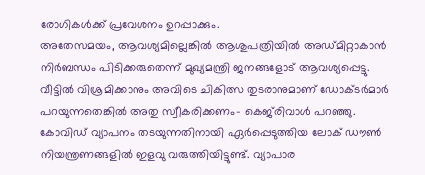രോഗികള്‍ക്ക് പ്രവേശനം ഉറപ്പാക്കും.
അതേസമയം, ആവശ്യമില്ലെങ്കില്‍ ആശുപത്രിയില്‍ അഡ്മിറ്റാകാന്‍ നിര്‍ബന്ധം പിടിക്കരുതെന്ന് മുഖ്യമന്ത്രി ജനങ്ങളോട് ആവശ്യപ്പെട്ടു. വീട്ടില്‍ വിശ്രമിക്കാനും അവിടെ ചികിത്സ തുടരാനുമാണ് ഡോക്ടര്‍മാര്‍ പറയുന്നതെങ്കില്‍ അതു സ്വീകരിക്കണം- കെജ്‌രിവാള്‍ പറഞ്ഞു.
കോവിഡ് വ്യാപനം തടയുന്നതിനായി ഏര്‍പ്പെടുത്തിയ ലോക് ഡൗണ്‍ നിയന്ത്രണങ്ങളില്‍ ഇളവു വരുത്തിയിട്ടുണ്ട്. വ്യാപാര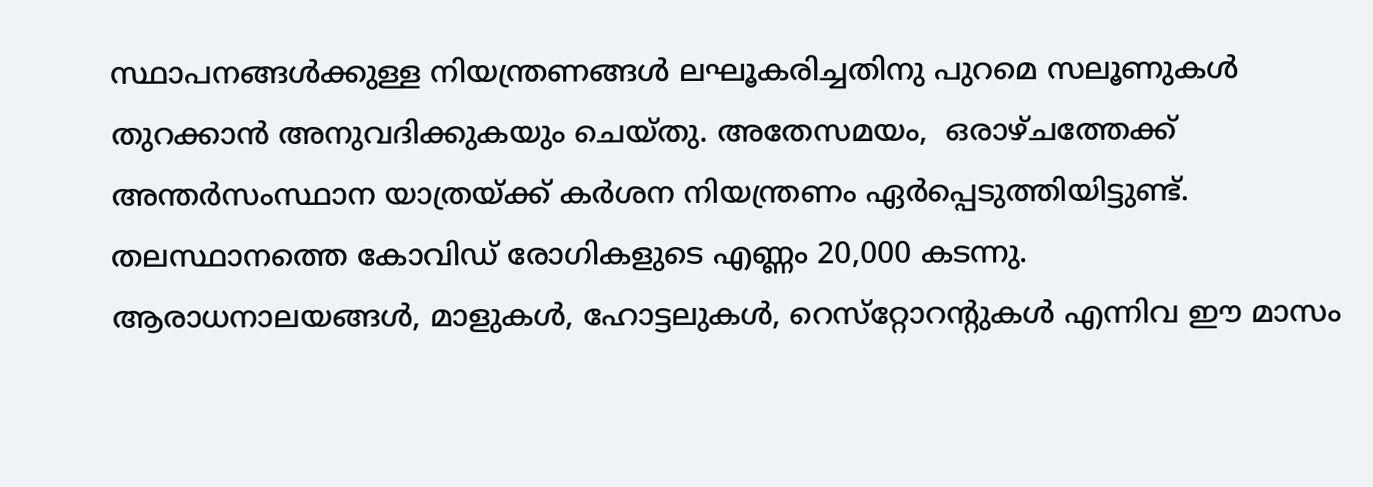സ്ഥാപനങ്ങള്‍ക്കുള്ള നിയന്ത്രണങ്ങള്‍ ലഘൂകരിച്ചതിനു പുറമെ സലൂണുകള്‍ തുറക്കാന്‍ അനുവദിക്കുകയും ചെയ്തു. അതേസമയം,  ഒരാഴ്ചത്തേക്ക് അന്തര്‍സംസ്ഥാന യാത്രയ്ക്ക് കര്‍ശന നിയന്ത്രണം ഏര്‍പ്പെടുത്തിയിട്ടുണ്ട്.  തലസ്ഥാനത്തെ കോവിഡ് രോഗികളുടെ എണ്ണം 20,000 കടന്നു.
ആരാധനാലയങ്ങള്‍, മാളുകള്‍, ഹോട്ടലുകള്‍, റെസ്‌റ്റോറന്റുകള്‍ എന്നിവ ഈ മാസം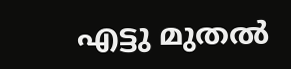എട്ടു മുതല്‍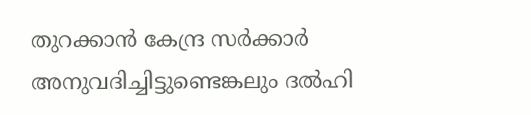തുറക്കാന്‍ കേന്ദ്ര സര്‍ക്കാര്‍ അനുവദിച്ചിട്ടുണ്ടെങ്കലും ദല്‍ഹി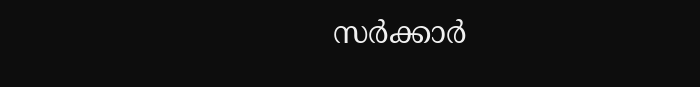സര്‍ക്കാര്‍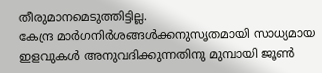തീരുമാനമെടുത്തിട്ടില്ല.
കേന്ദ്ര മാര്‍ഗനിര്‍ശങ്ങള്‍ക്കനുസൃതമായി സാധ്യമായ ഇളവുകള്‍ അനുവദിക്കുന്നതിനു മുമ്പായി ജൂണ്‍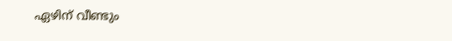ഏഴിന് വീണ്ടും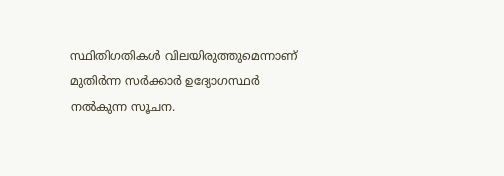സ്ഥിതിഗതികള്‍ വിലയിരുത്തുമെന്നാണ് മുതിര്‍ന്ന സര്‍ക്കാര്‍ ഉദ്യോഗസ്ഥര്‍ നല്‍കുന്ന സൂചന.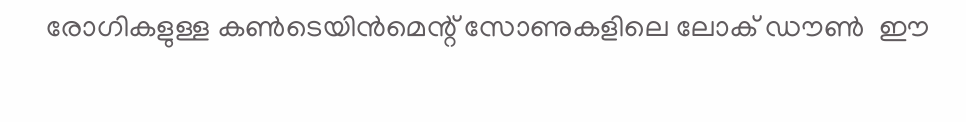രോഗികളുള്ള കണ്‍ടെയിന്‍മെന്റ് സോണുകളിലെ ലോക് ഡൗണ്‍  ഈ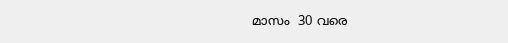മാസം  30 വരെ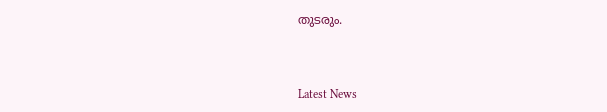തുടരും.



Latest News